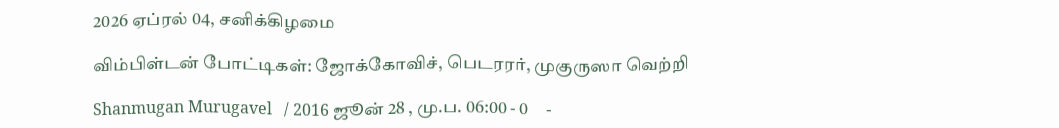2026 ஏப்ரல் 04, சனிக்கிழமை

விம்பிள்டன் போட்டிகள்: ஜோக்கோவிச், பெடரரர், முகுருஸா வெற்றி

Shanmugan Murugavel   / 2016 ஜூன் 28 , மு.ப. 06:00 - 0     -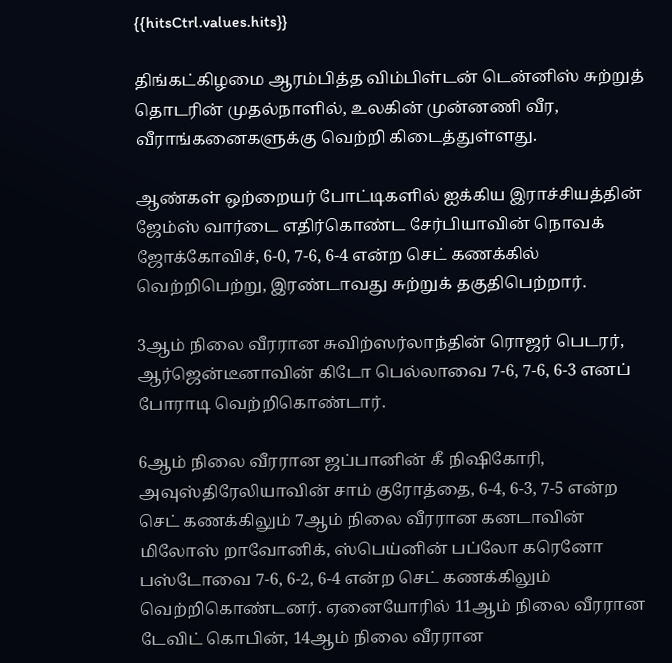{{hitsCtrl.values.hits}}

திங்கட்கிழமை ஆரம்பித்த விம்பிள்டன் டென்னிஸ் சுற்றுத் தொடரின் முதல்நாளில், உலகின் முன்னணி வீர, வீராங்கனைகளுக்கு வெற்றி கிடைத்துள்ளது.

ஆண்கள் ஒற்றையர் போட்டிகளில் ஐக்கிய இராச்சியத்தின் ஜேம்ஸ் வார்டை எதிர்கொண்ட சேர்பியாவின் நொவக் ஜோக்கோவிச், 6-0, 7-6, 6-4 என்ற செட் கணக்கில் வெற்றிபெற்று, இரண்டாவது சுற்றுக் தகுதிபெற்றார்.

3ஆம் நிலை வீரரான சுவிற்ஸர்லாந்தின் ரொஜர் பெடரர், ஆர்ஜென்டீனாவின் கிடோ பெல்லாவை 7-6, 7-6, 6-3 எனப் போராடி வெற்றிகொண்டார்.

6ஆம் நிலை வீரரான ஜப்பானின் கீ நிஷிகோரி, அவுஸ்திரேலியாவின் சாம் குரோத்தை, 6-4, 6-3, 7-5 என்ற செட் கணக்கிலும் 7ஆம் நிலை வீரரான கனடாவின் மிலோஸ் றாவோனிக், ஸ்பெய்னின் பப்லோ கரெனோ பஸ்டோவை 7-6, 6-2, 6-4 என்ற செட் கணக்கிலும் வெற்றிகொண்டனர். ஏனையோரில் 11ஆம் நிலை வீரரான டேவிட் கொபின், 14ஆம் நிலை வீரரான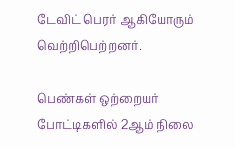டேவிட் பெரர் ஆகியோரும் வெற்றிபெற்றனர்.

பெண்கள் ஒற்றையர் போட்டிகளில் 2ஆம் நிலை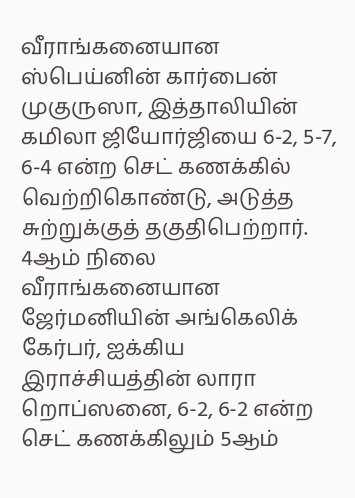வீராங்கனையான ஸ்பெய்னின் கார்பைன் முகுருஸா, இத்தாலியின் கமிலா ஜியோர்ஜியை 6-2, 5-7, 6-4 என்ற செட் கணக்கில் வெற்றிகொண்டு, அடுத்த சுற்றுக்குத் தகுதிபெற்றார். 4ஆம் நிலை வீராங்கனையான ஜேர்மனியின் அங்கெலிக் கேர்பர், ஐக்கிய இராச்சியத்தின் லாரா றொப்ஸனை, 6-2, 6-2 என்ற செட் கணக்கிலும் 5ஆம்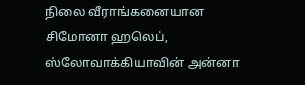நிலை வீராங்கனையான சிமோனா ஹலெப், ஸ்லோவாக்கியாவின் அன்னா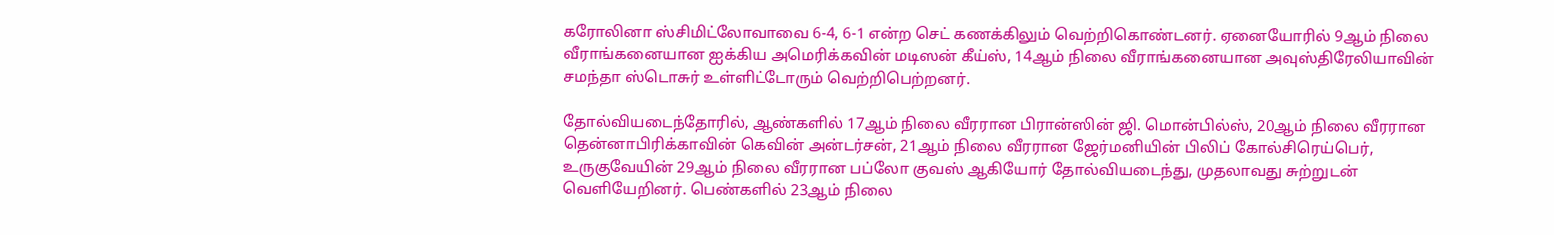கரோலினா ஸ்சிமிட்லோவாவை 6-4, 6-1 என்ற செட் கணக்கிலும் வெற்றிகொண்டனர். ஏனையோரில் 9ஆம் நிலை வீராங்கனையான ஐக்கிய அமெரிக்கவின் மடிஸன் கீய்ஸ், 14ஆம் நிலை வீராங்கனையான அவுஸ்திரேலியாவின் சமந்தா ஸ்டொசுர் உள்ளிட்டோரும் வெற்றிபெற்றனர்.

தோல்வியடைந்தோரில், ஆண்களில் 17ஆம் நிலை வீரரான பிரான்ஸின் ஜி. மொன்பில்ஸ், 20ஆம் நிலை வீரரான தென்னாபிரிக்காவின் கெவின் அன்டர்சன், 21ஆம் நிலை வீரரான ஜேர்மனியின் பிலிப் கோல்சிரெய்பெர், உருகுவேயின் 29ஆம் நிலை வீரரான பப்லோ குவஸ் ஆகியோர் தோல்வியடைந்து, முதலாவது சுற்றுடன் வெளியேறினர். பெண்களில் 23ஆம் நிலை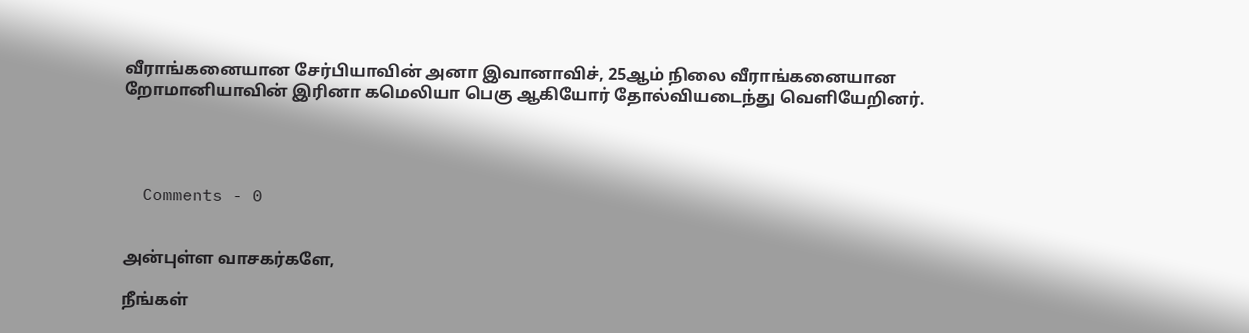வீராங்கனையான சேர்பியாவின் அனா இவானாவிச், 25ஆம் நிலை வீராங்கனையான றோமானியாவின் இரினா கமெலியா பெகு ஆகியோர் தோல்வியடைந்து வெளியேறினர்.




  Comments - 0


அன்புள்ள வாசகர்களே,

நீங்கள்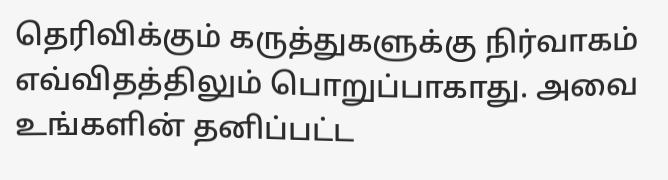தெரிவிக்கும் கருத்துகளுக்கு நிர்வாகம் எவ்விதத்திலும் பொறுப்பாகாது. அவை உங்களின் தனிப்பட்ட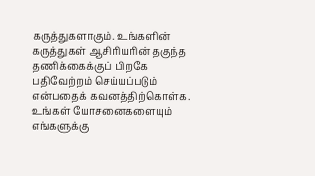கருத்துகளாகும். உங்களின் கருத்துகள் ஆசிரியரின் தகுந்த தணிக்கைக்குப் பிறகே பதிவேற்றம் செய்யப்படும் என்பதைக் கவனத்திற்கொள்க. உங்கள் யோசனைகளையும் எங்களுக்கு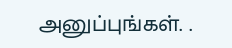அனுப்புங்கள். .